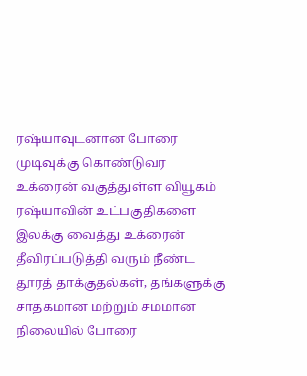ரஷ்யாவுடனான போரை முடிவுக்கு கொண்டுவர உக்ரைன் வகுத்துள்ள வியூகம்
ரஷ்யாவின் உட்பகுதிகளை இலக்கு வைத்து உக்ரைன் தீவிரப்படுத்தி வரும் நீண்ட தூரத் தாக்குதல்கள், தங்களுக்கு சாதகமான மற்றும் சமமான நிலையில் போரை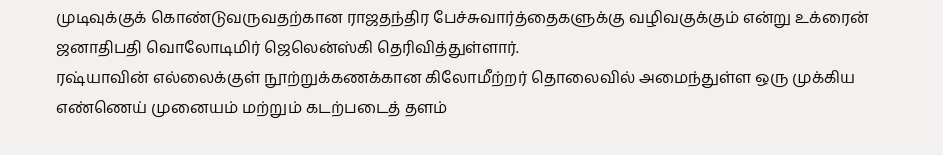முடிவுக்குக் கொண்டுவருவதற்கான ராஜதந்திர பேச்சுவார்த்தைகளுக்கு வழிவகுக்கும் என்று உக்ரைன் ஜனாதிபதி வொலோடிமிர் ஜெலென்ஸ்கி தெரிவித்துள்ளார்.
ரஷ்யாவின் எல்லைக்குள் நூற்றுக்கணக்கான கிலோமீற்றர் தொலைவில் அமைந்துள்ள ஒரு முக்கிய எண்ணெய் முனையம் மற்றும் கடற்படைத் தளம்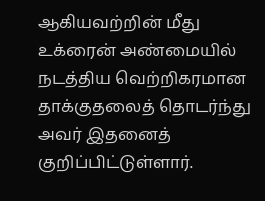ஆகியவற்றின் மீது உக்ரைன் அண்மையில் நடத்திய வெற்றிகரமான தாக்குதலைத் தொடர்ந்து அவர் இதனைத் குறிப்பிட்டுள்ளார்.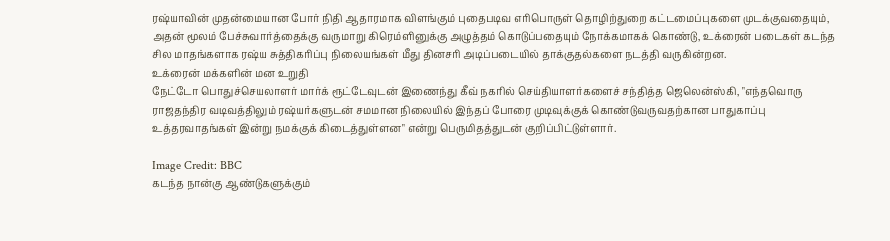ரஷ்யாவின் முதன்மையான போர் நிதி ஆதாரமாக விளங்கும் புதைபடிவ எரிபொருள் தொழிற்துறை கட்டமைப்புகளை முடக்குவதையும், அதன் மூலம் பேச்சுவார்த்தைக்கு வருமாறு கிரெம்ளினுக்கு அழுத்தம் கொடுப்பதையும் நோக்கமாகக் கொண்டு, உக்ரைன் படைகள் கடந்த சில மாதங்களாக ரஷ்ய சுத்திகரிப்பு நிலையங்கள் மீது தினசரி அடிப்படையில் தாக்குதல்களை நடத்தி வருகின்றன.
உக்ரைன் மக்களின் மன உறுதி
நேட்டோ பொதுச்செயலாளர் மார்க் ரூட்டேவுடன் இணைந்து கீவ் நகரில் செய்தியாளர்களைச் சந்தித்த ஜெலென்ஸ்கி, "எந்தவொரு ராஜதந்திர வடிவத்திலும் ரஷ்யர்களுடன் சமமான நிலையில் இந்தப் போரை முடிவுக்குக் கொண்டுவருவதற்கான பாதுகாப்பு உத்தரவாதங்கள் இன்று நமக்குக் கிடைத்துள்ளன" என்று பெருமிதத்துடன் குறிப்பிட்டுள்ளார்.

Image Credit: BBC
கடந்த நான்கு ஆண்டுகளுக்கும்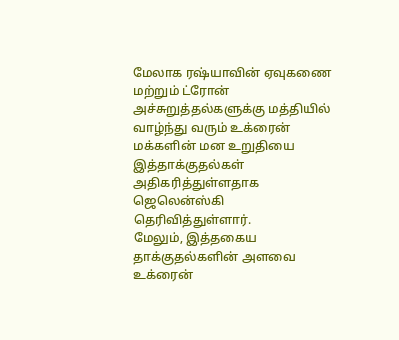மேலாக ரஷ்யாவின் ஏவுகணை மற்றும் ட்ரோன் அச்சுறுத்தல்களுக்கு மத்தியில் வாழ்ந்து வரும் உக்ரைன் மக்களின் மன உறுதியை இத்தாக்குதல்கள் அதிகரித்துள்ளதாக ஜெலென்ஸ்கி தெரிவித்துள்ளார்.
மேலும், இத்தகைய தாக்குதல்களின் அளவை உக்ரைன்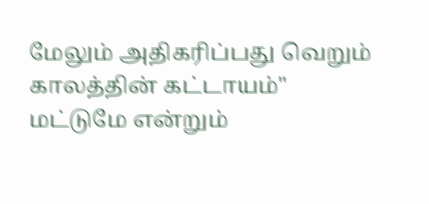மேலும் அதிகரிப்பது வெறும் காலத்தின் கட்டாயம்" மட்டுமே என்றும்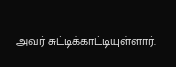அவர் சுட்டிக்காட்டியுள்ளார்.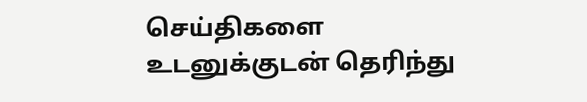செய்திகளை உடனுக்குடன் தெரிந்து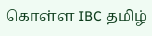கொள்ள IBC தமிழ்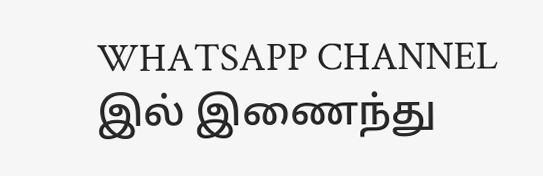WHATSAPP CHANNEL இல் இணைந்து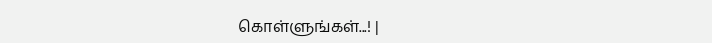கொள்ளுங்கள்...! |